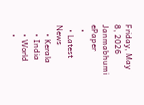Friday, May 8, 2026
Janmabhumi
ePaper
  •
  • Latest News
    • Kerala
    • India
    • World
    •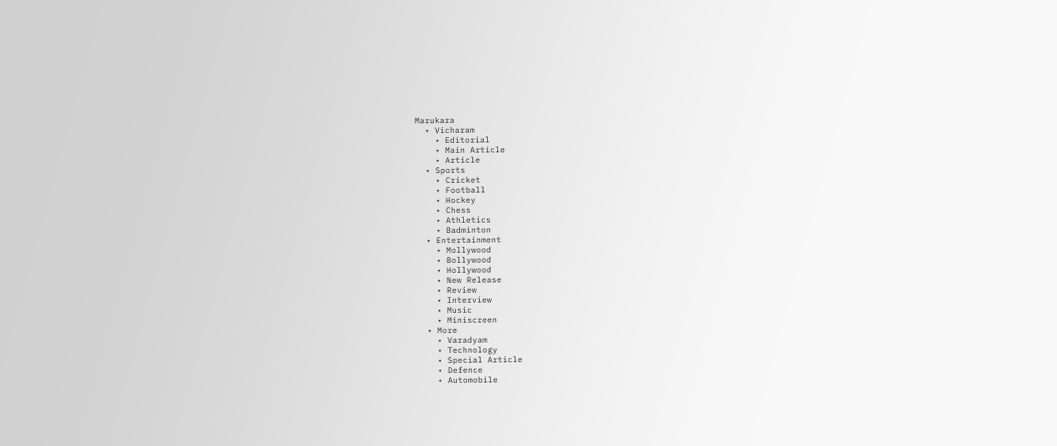Marukara
  • Vicharam
    • Editorial
    • Main Article
    • Article
  • Sports
    • Cricket
    • Football
    • Hockey
    • Chess
    • Athletics
    • Badminton
  • Entertainment
    • Mollywood
    • Bollywood
    • Hollywood
    • New Release
    • Review
    • Interview
    • Music
    • Miniscreen
  • More
    • Varadyam
    • Technology
    • Special Article
    • Defence
    • Automobile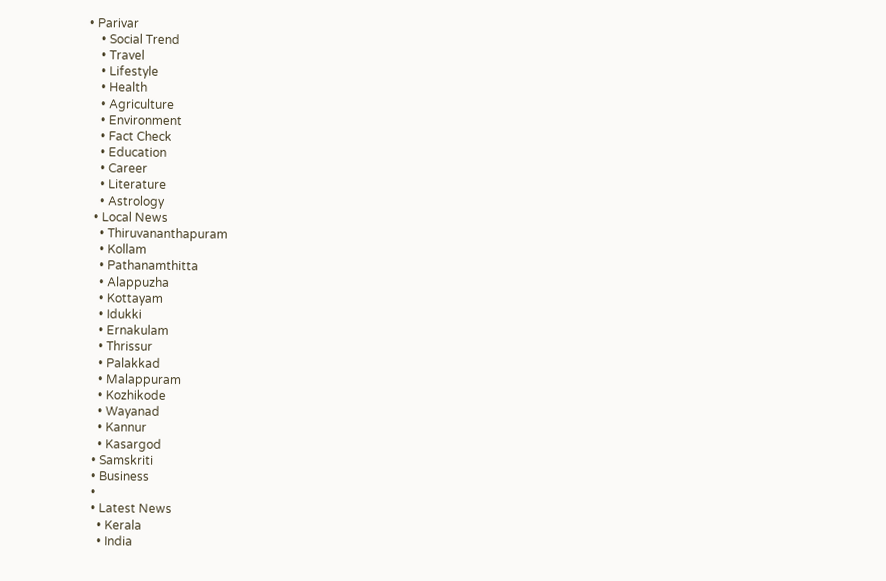• Parivar
    • Social Trend
    • Travel
    • Lifestyle
    • Health
    • Agriculture
    • Environment
    • Fact Check
    • Education
    • Career
    • Literature
    • Astrology
  • Local News
    • Thiruvananthapuram
    • Kollam
    • Pathanamthitta
    • Alappuzha
    • Kottayam
    • Idukki
    • Ernakulam
    • Thrissur
    • Palakkad
    • Malappuram
    • Kozhikode
    • Wayanad
    • Kannur
    • Kasargod
  • Samskriti
  • Business
  •
  • Latest News
    • Kerala
    • India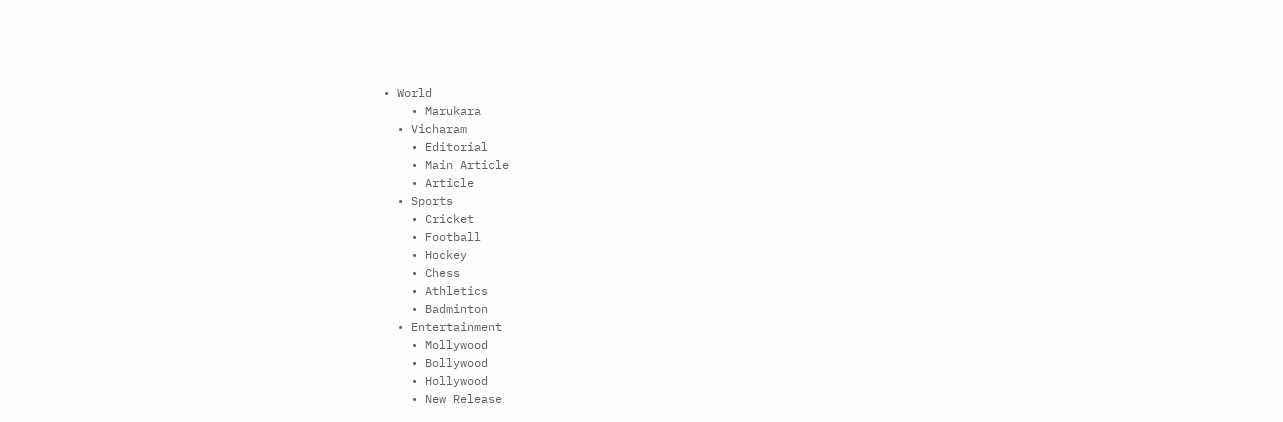• World
    • Marukara
  • Vicharam
    • Editorial
    • Main Article
    • Article
  • Sports
    • Cricket
    • Football
    • Hockey
    • Chess
    • Athletics
    • Badminton
  • Entertainment
    • Mollywood
    • Bollywood
    • Hollywood
    • New Release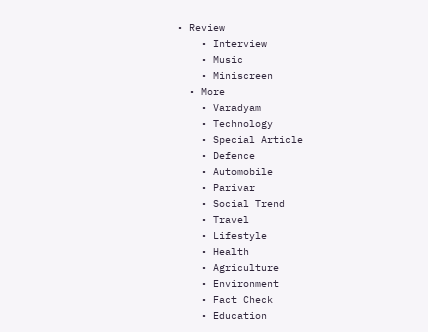• Review
    • Interview
    • Music
    • Miniscreen
  • More
    • Varadyam
    • Technology
    • Special Article
    • Defence
    • Automobile
    • Parivar
    • Social Trend
    • Travel
    • Lifestyle
    • Health
    • Agriculture
    • Environment
    • Fact Check
    • Education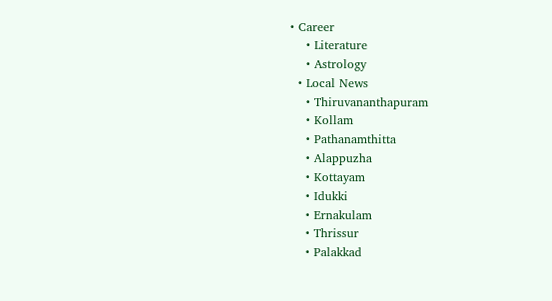• Career
    • Literature
    • Astrology
  • Local News
    • Thiruvananthapuram
    • Kollam
    • Pathanamthitta
    • Alappuzha
    • Kottayam
    • Idukki
    • Ernakulam
    • Thrissur
    • Palakkad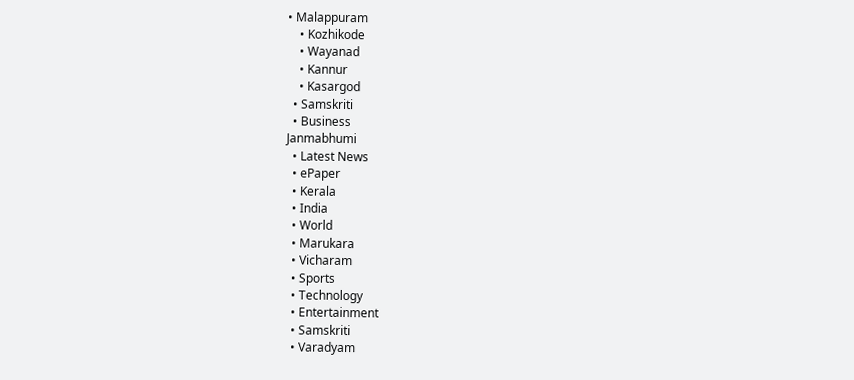• Malappuram
    • Kozhikode
    • Wayanad
    • Kannur
    • Kasargod
  • Samskriti
  • Business
Janmabhumi
  • Latest News
  • ePaper
  • Kerala
  • India
  • World
  • Marukara
  • Vicharam
  • Sports
  • Technology
  • Entertainment
  • Samskriti
  • Varadyam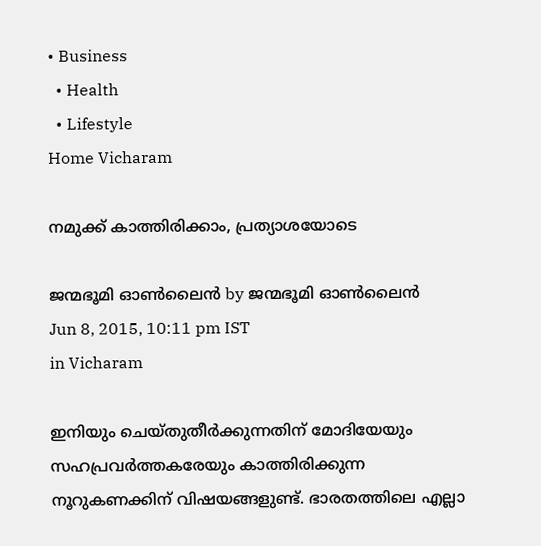• Business
  • Health
  • Lifestyle
Home Vicharam

നമുക്ക് കാത്തിരിക്കാം, പ്രത്യാശയോടെ

ജന്മഭൂമി ഓണ്‍ലൈന്‍ by ജന്മഭൂമി ഓണ്‍ലൈന്‍
Jun 8, 2015, 10:11 pm IST
in Vicharam

ഇനിയും ചെയ്തുതീര്‍ക്കുന്നതിന് മോദിയേയും സഹപ്രവര്‍ത്തകരേയും കാത്തിരിക്കുന്ന നൂറുകണക്കിന് വിഷയങ്ങളുണ്ട്. ഭാരതത്തിലെ എല്ലാ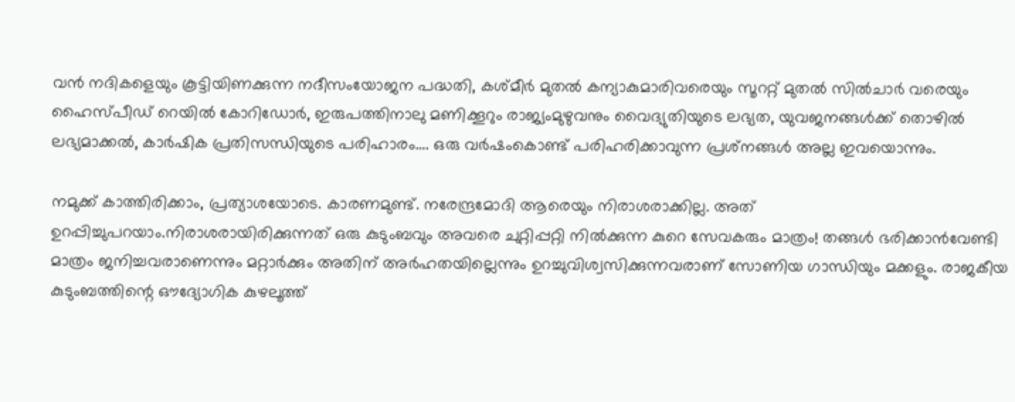വന്‍ നദികളെയും കൂട്ടിയിണക്കുന്ന നദീസംയോജന പദ്ധതി, കശ്മീര്‍ മുതല്‍ കന്യാകുമാരിവരെയും സൂററ്റ് മുതല്‍ സില്‍ചാര്‍ വരെയും ഹൈസ്പീഡ് റെയില്‍ കോറിഡോര്‍, ഇരുപത്തിനാലു മണിക്കൂറും രാജ്യംമുഴുവനും വൈദ്യുതിയുടെ ലഭ്യത, യുവജനങ്ങള്‍ക്ക് തൊഴില്‍ ലഭ്യമാക്കല്‍, കാര്‍ഷിക പ്രതിസന്ധിയുടെ പരിഹാരം…. ഒരു വര്‍ഷംകൊണ്ട് പരിഹരിക്കാവുന്ന പ്രശ്‌നങ്ങള്‍ അല്ല ഇവയൊന്നും.

നമുക്ക് കാത്തിരിക്കാം, പ്രത്യാശയോടെ. കാരണമുണ്ട്. നരേന്ദ്രമോദി ആരെയും നിരാശരാക്കില്ല. അത് ഉറപ്പിച്ചുപറയാം.നിരാശരായിരിക്കുന്നത് ഒരു കുടുംബവും അവരെ ചുറ്റിപ്പറ്റി നില്‍ക്കുന്ന കുറെ സേവകരും മാത്രം! തങ്ങള്‍ ഭരിക്കാന്‍വേണ്ടി മാത്രം ജനിച്ചവരാണെന്നും മറ്റാര്‍ക്കും അതിന് അര്‍ഹതയില്ലെന്നും ഉറച്ചുവിശ്വസിക്കുന്നവരാണ് സോണിയ ഗാന്ധിയും മക്കളും. രാജകീയ കുടുംബത്തിന്റെ ഔദ്യോഗിക കുഴലൂത്ത്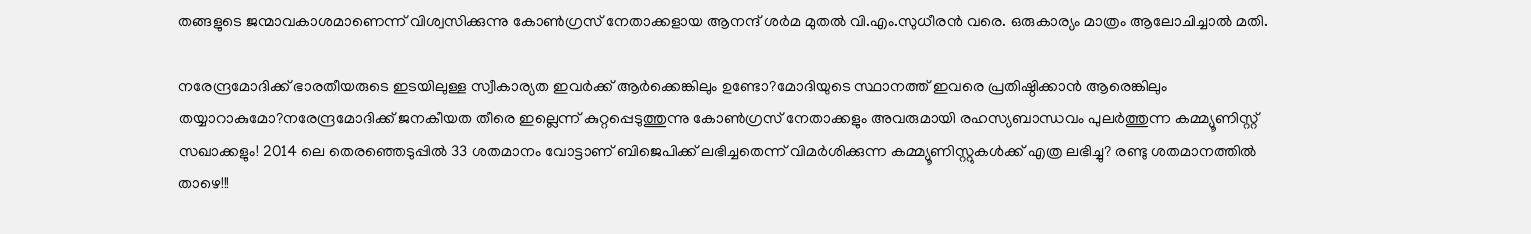തങ്ങളുടെ ജന്മാവകാശമാണെന്ന് വിശ്വസിക്കുന്നു കോണ്‍ഗ്രസ് നേതാക്കളായ ആനന്ദ് ശര്‍മ മുതല്‍ വി.എം.സുധീരന്‍ വരെ. ഒരുകാര്യം മാത്രം ആലോചിച്ചാല്‍ മതി.

നരേന്ദ്രമോദിക്ക് ഭാരതീയരുടെ ഇടയിലുള്ള സ്വീകാര്യത ഇവര്‍ക്ക് ആര്‍ക്കെങ്കിലും ഉണ്ടോ?മോദിയുടെ സ്ഥാനത്ത് ഇവരെ പ്രതിഷ്ഠിക്കാന്‍ ആരെങ്കിലും തയ്യാറാകുമോ?നരേന്ദ്രമോദിക്ക് ജനകീയത തീരെ ഇല്ലെന്ന് കുറ്റപ്പെടുത്തുന്നു കോണ്‍ഗ്രസ് നേതാക്കളും അവരുമായി രഹസ്യബാന്ധവം പുലര്‍ത്തുന്ന കമ്മ്യൂണിസ്റ്റ് സഖാക്കളും! 2014 ലെ തെരഞ്ഞെടുപ്പില്‍ 33 ശതമാനം വോട്ടാണ് ബിജെപിക്ക് ലഭിച്ചതെന്ന് വിമര്‍ശിക്കുന്ന കമ്മ്യൂണിസ്റ്റുകള്‍ക്ക് എത്ര ലഭിച്ചു? രണ്ടു ശതമാനത്തില്‍ താഴെ!!!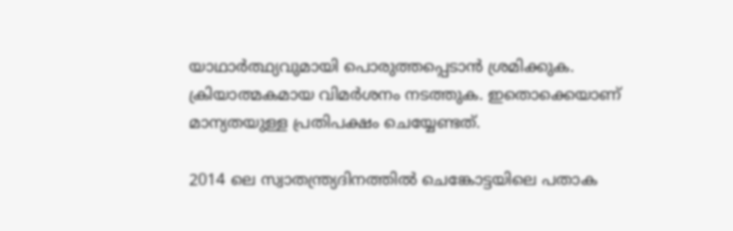യാഥാര്‍ത്ഥ്യവുമായി പൊരുത്തപ്പെടാന്‍ ശ്രമിക്കുക. ക്രിയാത്മകമായ വിമര്‍ശനം നടത്തുക. ഇതൊക്കെയാണ് മാന്യതയുള്ള പ്രതിപക്ഷം ചെയ്യേണ്ടത്.

2014 ലെ സ്വാതന്ത്ര്യദിനത്തില്‍ ചെങ്കോട്ടയിലെ പതാക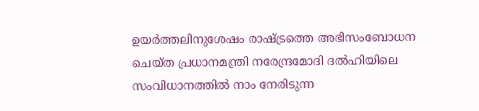ഉയര്‍ത്തലിനുശേഷം രാഷ്‌ട്രത്തെ അഭിസംബോധന ചെയ്ത പ്രധാനമന്ത്രി നരേന്ദ്രമോദി ദല്‍ഹിയിലെ സംവിധാനത്തില്‍ നാം നേരിടുന്ന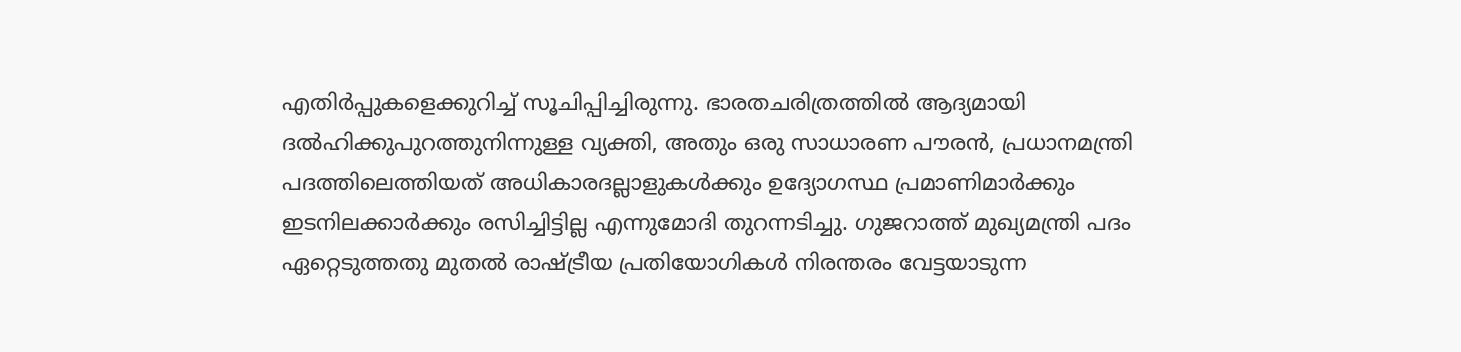എതിര്‍പ്പുകളെക്കുറിച്ച് സൂചിപ്പിച്ചിരുന്നു. ഭാരതചരിത്രത്തില്‍ ആദ്യമായി ദല്‍ഹിക്കുപുറത്തുനിന്നുള്ള വ്യക്തി, അതും ഒരു സാധാരണ പൗരന്‍, പ്രധാനമന്ത്രി പദത്തിലെത്തിയത് അധികാരദല്ലാളുകള്‍ക്കും ഉദ്യോഗസ്ഥ പ്രമാണിമാര്‍ക്കും ഇടനിലക്കാര്‍ക്കും രസിച്ചിട്ടില്ല എന്നുമോദി തുറന്നടിച്ചു. ഗുജറാത്ത് മുഖ്യമന്ത്രി പദം ഏറ്റെടുത്തതു മുതല്‍ രാഷ്‌ട്രീയ പ്രതിയോഗികള്‍ നിരന്തരം വേട്ടയാടുന്ന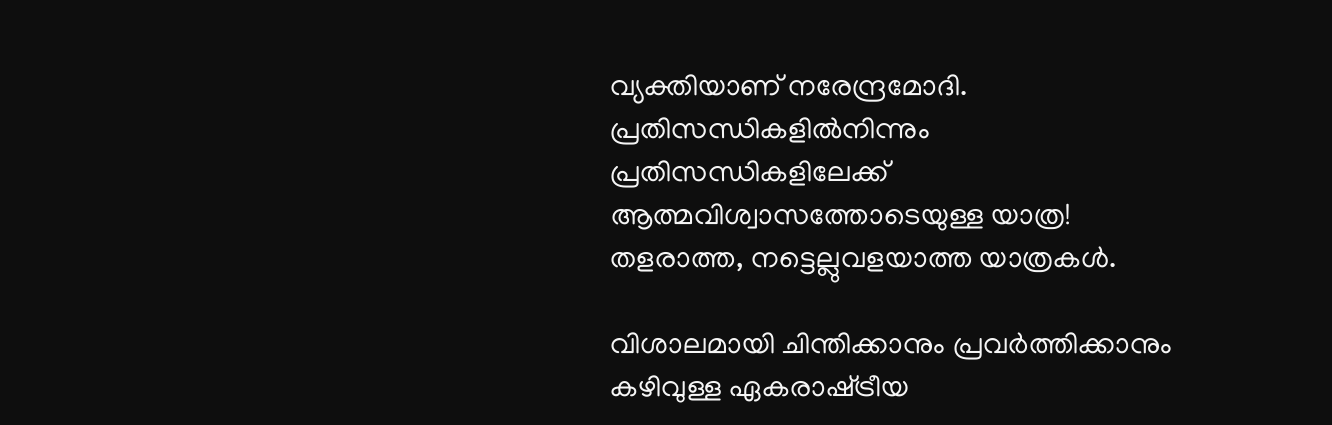വ്യക്തിയാണ് നരേന്ദ്രമോദി. പ്രതിസന്ധികളില്‍നിന്നും പ്രതിസന്ധികളിലേക്ക് ആത്മവിശ്വാസത്തോടെയുള്ള യാത്ര! തളരാത്ത, നട്ടെല്ലുവളയാത്ത യാത്രകള്‍.

വിശാലമായി ചിന്തിക്കാനും പ്രവര്‍ത്തിക്കാനും കഴിവുള്ള ഏകരാഷ്‌ട്രീയ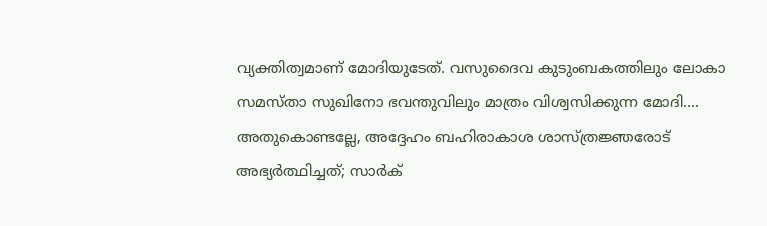വ്യക്തിത്വമാണ് മോദിയുടേത്. വസുദൈവ കുടുംബകത്തിലും ലോകാ സമസ്താ സുഖിനോ ഭവന്തുവിലും മാത്രം വിശ്വസിക്കുന്ന മോദി…. അതുകൊണ്ടല്ലേ, അദ്ദേഹം ബഹിരാകാശ ശാസ്ത്രജ്ഞരോട് അഭ്യര്‍ത്ഥിച്ചത്; സാര്‍ക്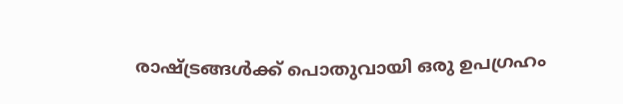രാഷ്‌ട്രങ്ങള്‍ക്ക് പൊതുവായി ഒരു ഉപഗ്രഹം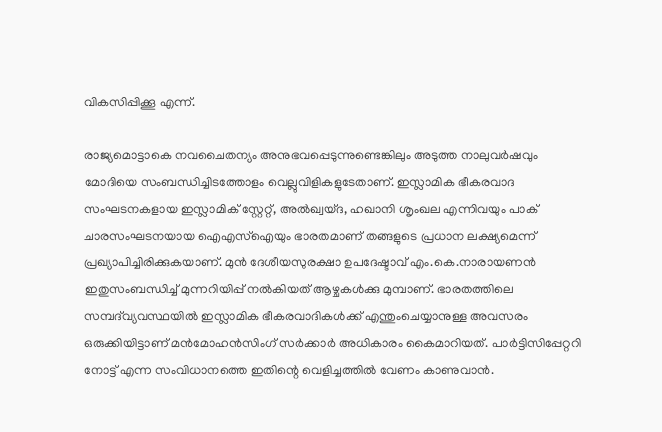വികസിപ്പിക്കൂ എന്ന്.

രാജ്യമൊട്ടാകെ നവചൈതന്യം അനുഭവപ്പെടുന്നുണ്ടെങ്കിലും അടുത്ത നാലുവര്‍ഷവും മോദിയെ സംബന്ധിച്ചിടത്തോളം വെല്ലുവിളികളുടേതാണ്. ഇസ്ലാമിക ഭീകരവാദ സംഘടനകളായ ഇസ്ലാമിക് സ്റ്റേറ്റ്, അല്‍ഖ്വയ്ദ, ഹഖാനി ശൃംഖല എന്നിവയും പാക് ചാരസംഘടനയായ ഐഎസ്‌ഐയും ഭാരതമാണ് തങ്ങളുടെ പ്രധാന ലക്ഷ്യമെന്ന് പ്രഖ്യാപിച്ചിരിക്കുകയാണ്. മുന്‍ ദേശീയസുരക്ഷാ ഉപദേഷ്ടാവ് എം.കെ.നാരായണന്‍ ഇതുസംബന്ധിച്ച് മുന്നറിയിപ്പ് നല്‍കിയത് ആഴ്ചകള്‍ക്കു മുമ്പാണ്. ഭാരതത്തിലെ സമ്പദ്‌വ്യവസ്ഥയില്‍ ഇസ്ലാമിക ഭീകരവാദികള്‍ക്ക് എന്തുംചെയ്യാനുള്ള അവസരം ഒരുക്കിയിട്ടാണ് മന്‍മോഹന്‍സിംഗ് സര്‍ക്കാര്‍ അധികാരം കൈമാറിയത്. പാര്‍ട്ടിസിപ്പേറ്ററി നോട്ട് എന്ന സംവിധാനത്തെ ഇതിന്റെ വെളിച്ചത്തില്‍ വേണം കാണുവാന്‍.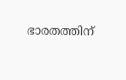ഭാരതത്തിന്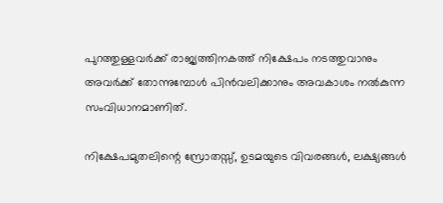പുറത്തുള്ളവര്‍ക്ക് രാജ്യത്തിനകത്ത് നിക്ഷേപം നടത്തുവാനും അവര്‍ക്ക് തോന്നുമ്പോള്‍ പിന്‍വലിക്കാനും അവകാശം നല്‍കുന്ന സംവിധാനമാണിത്.

നിക്ഷേപമുതലിന്റെ സ്രോതസ്സ്, ഉടമയുടെ വിവരങ്ങള്‍, ലക്ഷ്യങ്ങള്‍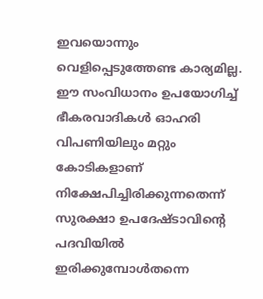ഇവയൊന്നും വെളിപ്പെടുത്തേണ്ട കാര്യമില്ല. ഈ സംവിധാനം ഉപയോഗിച്ച് ഭീകരവാദികള്‍ ഓഹരി വിപണിയിലും മറ്റും കോടികളാണ് നിക്ഷേപിച്ചിരിക്കുന്നതെന്ന് സുരക്ഷാ ഉപദേഷ്ടാവിന്റെ പദവിയില്‍ ഇരിക്കുമ്പോള്‍തന്നെ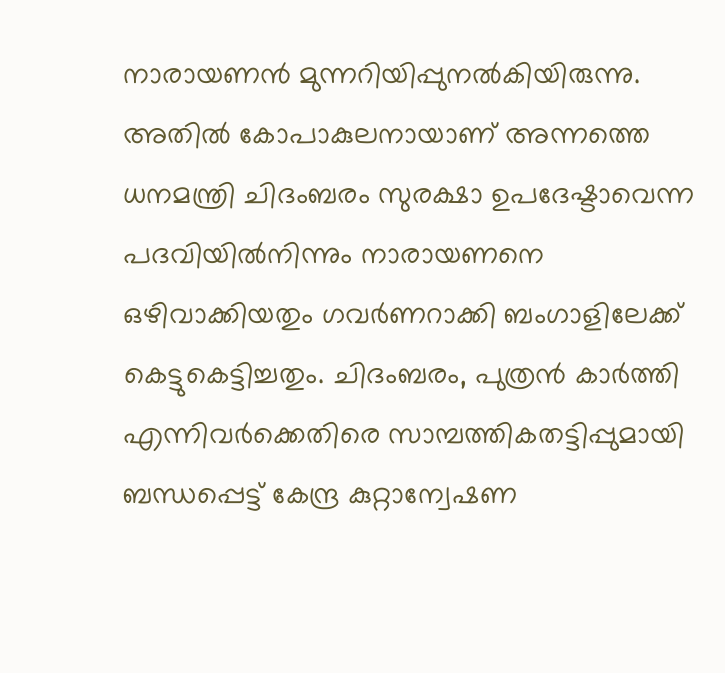നാരായണന്‍ മുന്നറിയിപ്പുനല്‍കിയിരുന്നു. അതില്‍ കോപാകുലനായാണ് അന്നത്തെ ധനമന്ത്രി ചിദംബരം സുരക്ഷാ ഉപദേഷ്ടാവെന്ന പദവിയില്‍നിന്നും നാരായണനെ ഒഴിവാക്കിയതും ഗവര്‍ണറാക്കി ബംഗാളിലേക്ക് കെട്ടുകെട്ടിച്ചതും. ചിദംബരം, പുത്രന്‍ കാര്‍ത്തി എന്നിവര്‍ക്കെതിരെ സാമ്പത്തികതട്ടിപ്പുമായി ബന്ധപ്പെട്ട് കേന്ദ്ര കുറ്റാന്വേഷണ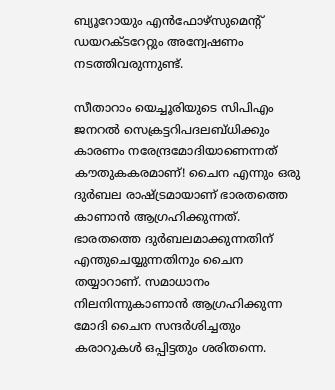ബ്യൂറോയും എന്‍ഫോഴ്‌സുമെന്റ് ഡയറക്ടറേറ്റും അന്വേഷണം നടത്തിവരുന്നുണ്ട്.

സീതാറാം യെച്ചൂരിയുടെ സിപിഎം ജനറല്‍ സെക്രട്ടറിപദലബ്ധിക്കും കാരണം നരേന്ദ്രമോദിയാണെന്നത് കൗതുകകരമാണ്! ചൈന എന്നും ഒരു ദുര്‍ബല രാഷ്‌ട്രമായാണ് ഭാരതത്തെ കാണാന്‍ ആഗ്രഹിക്കുന്നത്. ഭാരതത്തെ ദുര്‍ബലമാക്കുന്നതിന് എന്തുചെയ്യുന്നതിനും ചൈന തയ്യാറാണ്. സമാധാനം നിലനിന്നുകാണാന്‍ ആഗ്രഹിക്കുന്ന മോദി ചൈന സന്ദര്‍ശിച്ചതും കരാറുകള്‍ ഒപ്പിട്ടതും ശരിതന്നെ.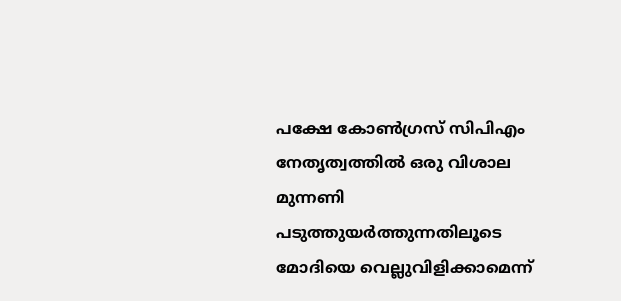പക്ഷേ കോണ്‍ഗ്രസ് സിപിഎം നേതൃത്വത്തില്‍ ഒരു വിശാല മുന്നണി പടുത്തുയര്‍ത്തുന്നതിലൂടെ മോദിയെ വെല്ലുവിളിക്കാമെന്ന്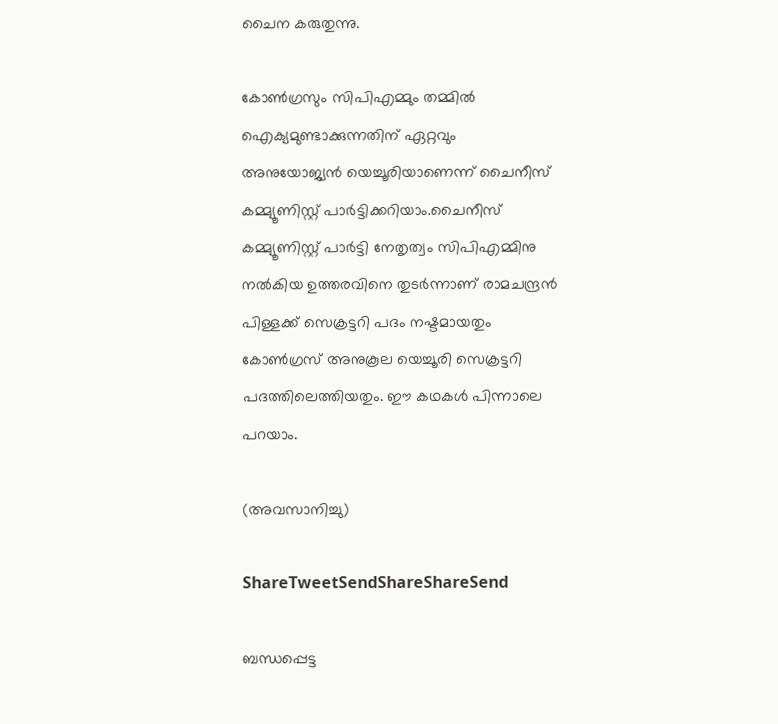ചൈന കരുതുന്നു.

കോണ്‍ഗ്രസും സിപിഎമ്മും തമ്മില്‍ ഐക്യമുണ്ടാക്കുന്നതിന് ഏറ്റവും അനുയോജ്യന്‍ യെച്ചൂരിയാണെന്ന് ചൈനീസ് കമ്മ്യൂണിസ്റ്റ് പാര്‍ട്ടിക്കറിയാം.ചൈനീസ് കമ്മ്യൂണിസ്റ്റ് പാര്‍ട്ടി നേതൃത്വം സിപിഎമ്മിനു നല്‍കിയ ഉത്തരവിനെ തുടര്‍ന്നാണ് രാമചന്ദ്രന്‍ പിള്ളക്ക് സെക്രട്ടറി പദം നഷ്ടമായതും കോണ്‍ഗ്രസ് അനുകൂല യെച്ചൂരി സെക്രട്ടറി പദത്തിലെത്തിയതും. ഈ കഥകള്‍ പിന്നാലെ പറയാം.

(അവസാനിച്ചു)

ShareTweetSendShareShareSend

ബന്ധപ്പെട്ട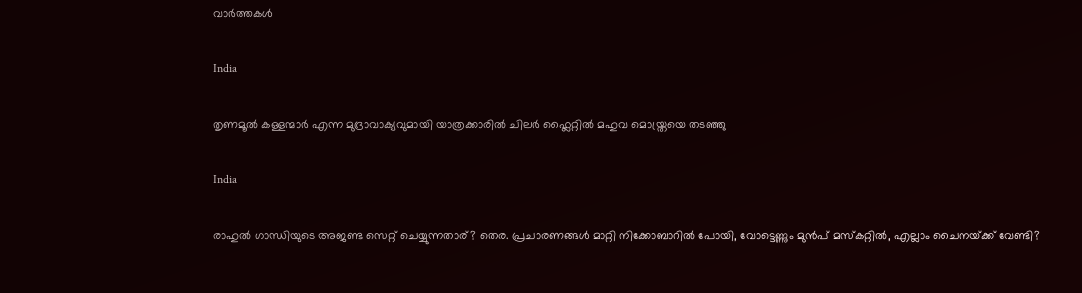വാര്‍ത്തകള്‍

India

തൃണമൂല്‍ കള്ളന്മാര്‍ എന്ന മുദ്രാവാക്യവുമായി യാത്രക്കാരില്‍ ചിലര്‍ ഫ്ലൈറ്റില്‍ മഹുവ മൊയ്ത്രയെ തടഞ്ഞു

India

രാഹുല്‍ ഗാന്ധിയുടെ അജണ്ട സെറ്റ് ചെയ്യുന്നതാര്? തെര. പ്രചാരണങ്ങള്‍ മാറ്റി നിക്കോബാറില്‍ പോയി, വോട്ടെണ്ണും മുന്‍പ് മസ്കറ്റില്‍, എല്ലാം ചൈനയ്‌ക്ക് വേണ്ടി?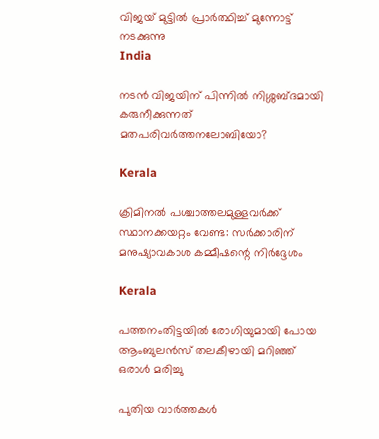വിജയ് മുട്ടില്‍ പ്രാര്‍ത്ഥിച്ച് മുന്നോട്ട് നടക്കുന്നു
India

നടന്‍ വിജയിന് പിന്നില്‍ നിശ്ശബ്ദമായി കരുനീക്കുന്നത് മതപരിവര്‍ത്തനലോബിയോ?

Kerala

ക്രിമിനല്‍ പശ്ചാത്തലമുള്ളവര്‍ക്ക് സ്ഥാനക്കയറ്റം വേണ്ട: സര്‍ക്കാരിന് മനുഷ്യാവകാശ കമ്മീഷന്റെ നിര്‍ദ്ദേശം

Kerala

പത്തനംതിട്ടയില്‍ രോഗിയുമായി പോയ ആംബുലന്‍സ് തലകീഴായി മറിഞ്ഞ് ഒരാള്‍ മരിച്ചു

പുതിയ വാര്‍ത്തകള്‍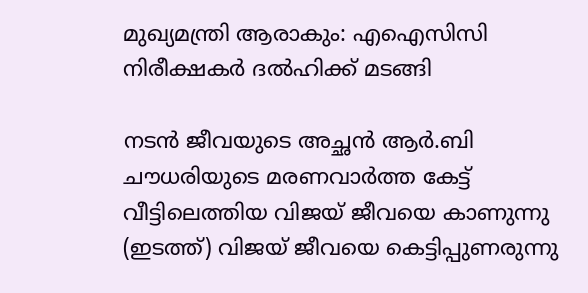മുഖ്യമന്ത്രി ആരാകും: എഐസിസി നിരീക്ഷകര്‍ ദല്‍ഹിക്ക് മടങ്ങി

നടന്‍ ജീവയുടെ അച്ഛന്‍ ആര്‍.ബി ചൗധരിയുടെ മരണവാര്‍ത്ത കേട്ട് വീട്ടിലെത്തിയ വിജയ് ജീവയെ കാണുന്നു (ഇടത്ത്) വിജയ് ജീവയെ കെട്ടിപ്പുണരുന്നു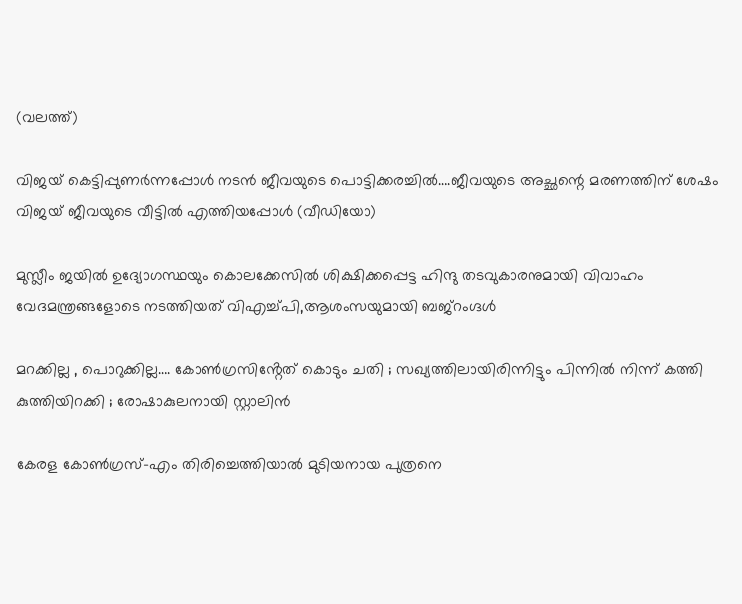(വലത്ത്)

വിജയ് കെട്ടിപ്പുണര്‍ന്നപ്പോള്‍ നടന്‍ ജീവയുടെ പൊട്ടിക്കരച്ചില്‍….ജീവയുടെ അച്ഛന്റെ മരണത്തിന് ശേഷം വിജയ് ജീവയുടെ വീട്ടില്‍ എത്തിയപ്പോള്‍ (വീഡിയോ)

മുസ്ലീം ജയില്‍ ഉദ്യോഗസ്ഥയും കൊലക്കേസില്‍ ശിക്ഷിക്കപ്പെട്ട ഹിന്ദു തടവുകാരനുമായി വിവാഹം വേദമന്ത്രങ്ങളോടെ നടത്തിയത് വിഎച്ച്പി,ആശംസയുമായി ബജ്‌റംഗ്ദള്‍

മറക്കില്ല , പൊറുക്കില്ല…. കോൺഗ്രസിൻ്റേത് കൊടും ചതി ; സഖ്യത്തിലായിരിന്നിട്ടും പിന്നിൽ നിന്ന് കത്തി കുത്തിയിറക്കി ; രോഷാകുലനായി സ്റ്റാലിൻ

കേരള കോണ്‍ഗ്രസ്-എം തിരിച്ചെത്തിയാല്‍ മുടിയനായ പുത്രനെ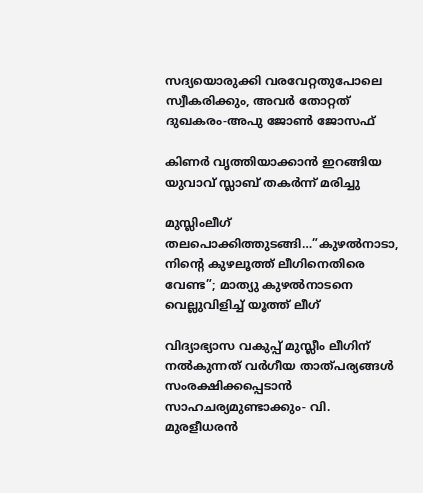സദ്യയൊരുക്കി വരവേറ്റതുപോലെ സ്വീകരിക്കും, അവര്‍ തോറ്റത് ദുഖകരം-അപു ജോണ്‍ ജോസഫ്

കിണര്‍ വൃത്തിയാക്കാന്‍ ഇറങ്ങിയ യുവാവ് സ്ലാബ് തകര്‍ന്ന് മരിച്ചു

മുസ്ലിംലീഗ് തലപൊക്കിത്തുടങ്ങി…”കുഴൽനാടാ, നിന്റെ കുഴലൂത്ത് ലീഗിനെതിരെ വേണ്ട”; മാത്യു കുഴൽനാടനെ വെല്ലുവിളിച്ച് യൂത്ത് ലീഗ്

വിദ്യാഭ്യാസ വകുപ്പ് മുസ്ലീം ലീഗിന് നല്‍കുന്നത് വര്‍ഗീയ താത്പര്യങ്ങള്‍ സംരക്ഷിക്കപ്പെടാന്‍ സാഹചര്യമുണ്ടാക്കും- വി. മുരളീധരന്‍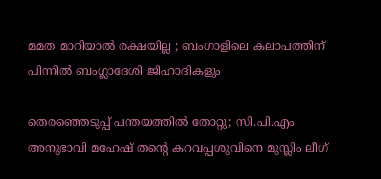മമത മാറിയാൽ രക്ഷയില്ല ; ബംഗാളിലെ കലാപത്തിന് പിന്നിൽ ബംഗ്ലാദേശി ജിഹാദികളും

തെരഞ്ഞെടുപ്പ് പന്തയത്തില്‍ തോറ്റു; സി.പി.എം അനുഭാവി മഹേഷ് തന്റെ കറവപ്പശുവിനെ മുസ്ലിം ലീഗ്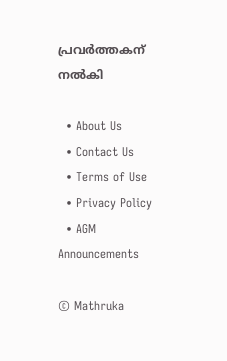പ്രവര്‍ത്തകന് നല്‍കി

  • About Us
  • Contact Us
  • Terms of Use
  • Privacy Policy
  • AGM Announcements

© Mathruka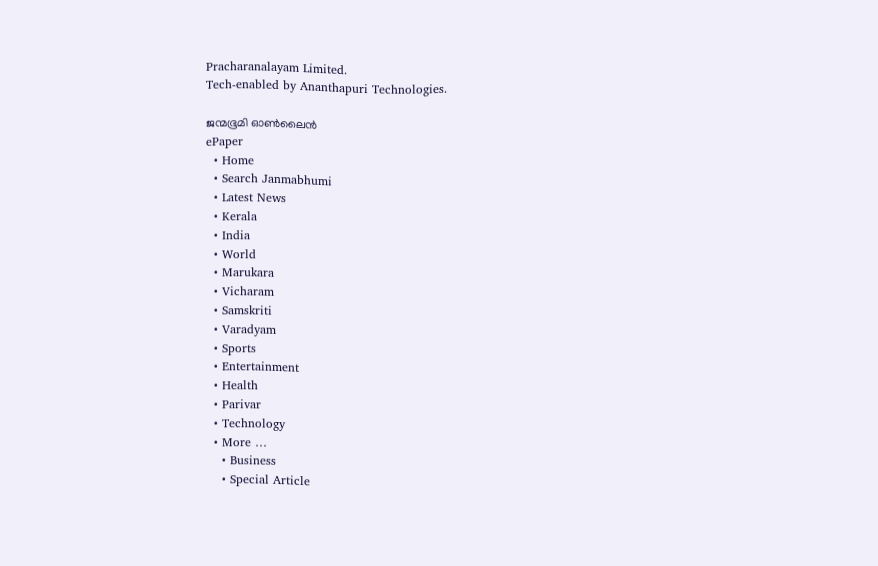Pracharanalayam Limited.
Tech-enabled by Ananthapuri Technologies.

ജന്മഭൂമി ഓണ്‍ലൈന്‍
ePaper
  • Home
  • Search Janmabhumi
  • Latest News
  • Kerala
  • India
  • World
  • Marukara
  • Vicharam
  • Samskriti
  • Varadyam
  • Sports
  • Entertainment
  • Health
  • Parivar
  • Technology
  • More …
    • Business
    • Special Article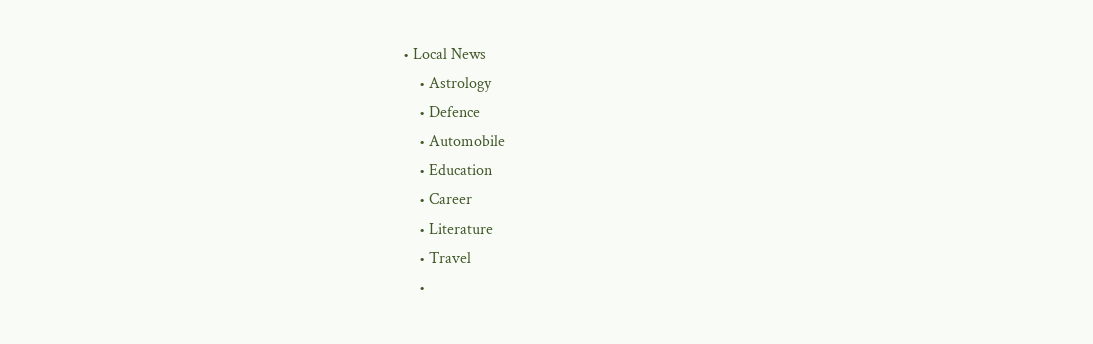• Local News
    • Astrology
    • Defence
    • Automobile
    • Education
    • Career
    • Literature
    • Travel
    •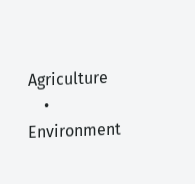Agriculture
    • Environment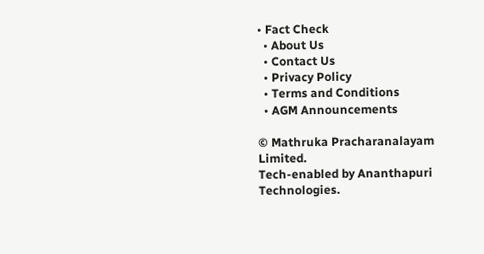• Fact Check
  • About Us
  • Contact Us
  • Privacy Policy
  • Terms and Conditions
  • AGM Announcements

© Mathruka Pracharanalayam Limited.
Tech-enabled by Ananthapuri Technologies.